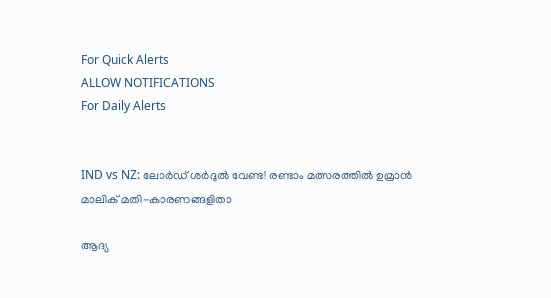For Quick Alerts
ALLOW NOTIFICATIONS
For Daily Alerts


IND vs NZ: ലോര്‍ഡ് ശര്‍ദുല്‍ വേണ്ട! രണ്ടാം മത്സരത്തില്‍ ഉമ്രാന്‍ മാലിക് മതി-കാരണങ്ങളിതാ

ആദ്യ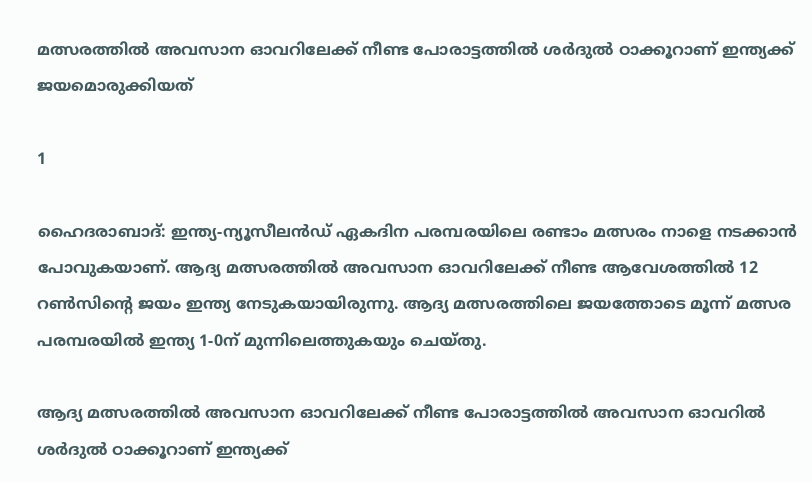മത്സരത്തില്‍ അവസാന ഓവറിലേക്ക് നീണ്ട പോരാട്ടത്തില്‍ ശര്‍ദുല്‍ ഠാക്കൂറാണ് ഇന്ത്യക്ക് ജയമൊരുക്കിയത്

1

ഹൈദരാബാദ്: ഇന്ത്യ-ന്യൂസീലന്‍ഡ് ഏകദിന പരമ്പരയിലെ രണ്ടാം മത്സരം നാളെ നടക്കാന്‍ പോവുകയാണ്. ആദ്യ മത്സരത്തില്‍ അവസാന ഓവറിലേക്ക് നീണ്ട ആവേശത്തില്‍ 12 റണ്‍സിന്റെ ജയം ഇന്ത്യ നേടുകയായിരുന്നു. ആദ്യ മത്സരത്തിലെ ജയത്തോടെ മൂന്ന് മത്സര പരമ്പരയില്‍ ഇന്ത്യ 1-0ന് മുന്നിലെത്തുകയും ചെയ്തു.

ആദ്യ മത്സരത്തില്‍ അവസാന ഓവറിലേക്ക് നീണ്ട പോരാട്ടത്തില്‍ അവസാന ഓവറില്‍ ശര്‍ദുല്‍ ഠാക്കൂറാണ് ഇന്ത്യക്ക്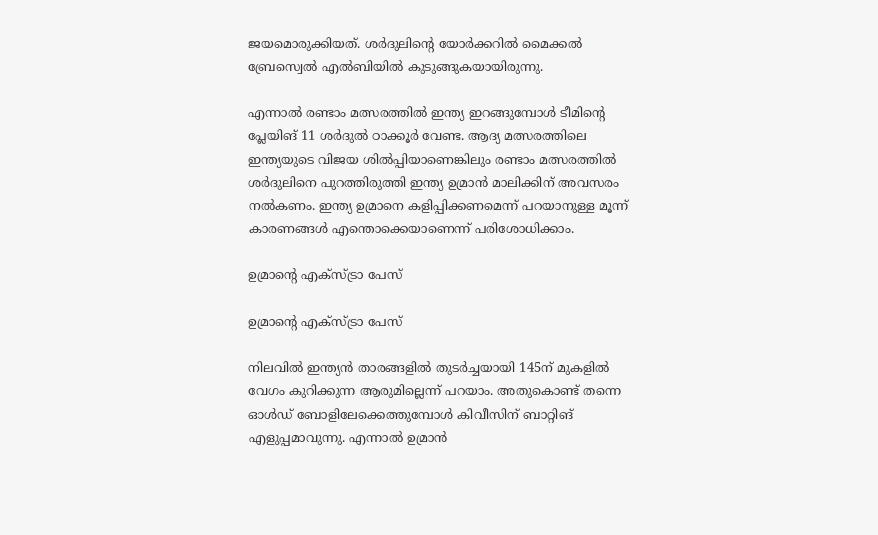ജയമൊരുക്കിയത്. ശര്‍ദുലിന്റെ യോര്‍ക്കറില്‍ മൈക്കല്‍ ബ്രേസ്വെല്‍ എല്‍ബിയില്‍ കുടുങ്ങുകയായിരുന്നു.

എന്നാല്‍ രണ്ടാം മത്സരത്തില്‍ ഇന്ത്യ ഇറങ്ങുമ്പോള്‍ ടീമിന്റെ പ്ലേയിങ് 11 ശര്‍ദുല്‍ ഠാക്കൂര്‍ വേണ്ട. ആദ്യ മത്സരത്തിലെ ഇന്ത്യയുടെ വിജയ ശില്‍പ്പിയാണെങ്കിലും രണ്ടാം മത്സരത്തില്‍ ശര്‍ദുലിനെ പുറത്തിരുത്തി ഇന്ത്യ ഉമ്രാന്‍ മാലിക്കിന് അവസരം നല്‍കണം. ഇന്ത്യ ഉമ്രാനെ കളിപ്പിക്കണമെന്ന് പറയാനുള്ള മൂന്ന് കാരണങ്ങള്‍ എന്തൊക്കെയാണെന്ന് പരിശോധിക്കാം.

ഉമ്രാന്റെ എക്‌സ്ട്രാ പേസ്

ഉമ്രാന്റെ എക്‌സ്ട്രാ പേസ്

നിലവില്‍ ഇന്ത്യന്‍ താരങ്ങളില്‍ തുടര്‍ച്ചയായി 145ന് മുകളില്‍ വേഗം കുറിക്കുന്ന ആരുമില്ലെന്ന് പറയാം. അതുകൊണ്ട് തന്നെ ഓള്‍ഡ് ബോളിലേക്കെത്തുമ്പോള്‍ കിവീസിന് ബാറ്റിങ് എളുപ്പമാവുന്നു. എന്നാല്‍ ഉമ്രാന്‍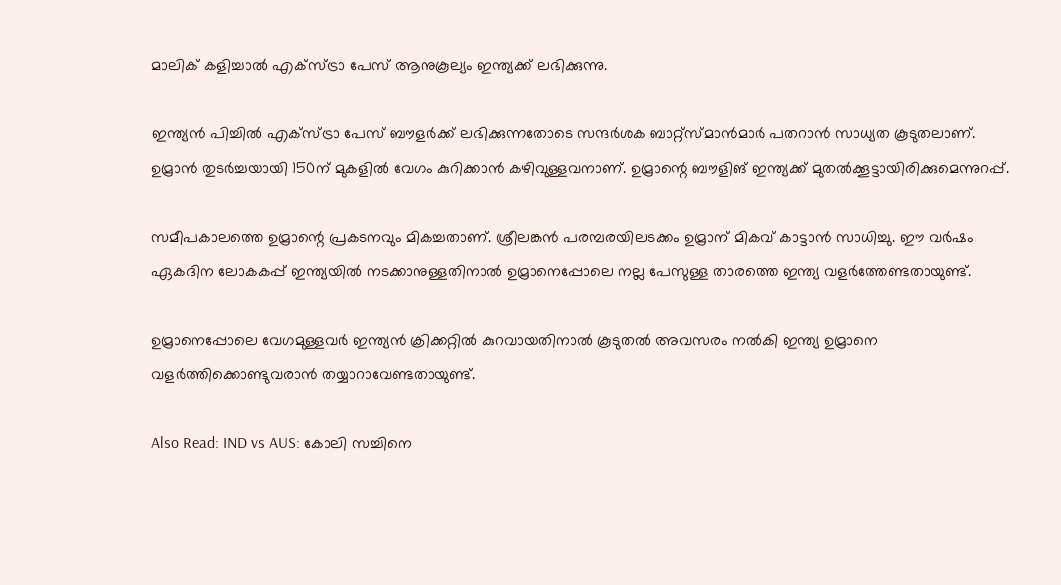മാലിക് കളിച്ചാല്‍ എക്‌സ്ട്രാ പേസ് ആനുകൂല്യം ഇന്ത്യക്ക് ലഭിക്കുന്നു.

ഇന്ത്യന്‍ പിച്ചില്‍ എക്‌സ്ട്രാ പേസ് ബൗളര്‍ക്ക് ലഭിക്കുന്നതോടെ സന്ദര്‍ശക ബാറ്റ്‌സ്മാന്‍മാര്‍ പതറാന്‍ സാധ്യത കൂടുതലാണ്. ഉമ്രാന്‍ തുടര്‍ച്ചയായി 150ന് മുകളില്‍ വേഗം കുറിക്കാന്‍ കഴിവുള്ളവനാണ്. ഉമ്രാന്റെ ബൗളിങ് ഇന്ത്യക്ക് മുതല്‍ക്കൂട്ടായിരിക്കുമെന്നുറപ്പ്.

സമീപകാലത്തെ ഉമ്രാന്റെ പ്രകടനവും മികച്ചതാണ്. ശ്രീലങ്കന്‍ പരമ്പരയിലടക്കം ഉമ്രാന് മികവ് കാട്ടാന്‍ സാധിച്ചു. ഈ വര്‍ഷം ഏകദിന ലോകകപ്പ് ഇന്ത്യയില്‍ നടക്കാനുള്ളതിനാല്‍ ഉമ്രാനെപ്പോലെ നല്ല പേസുള്ള താരത്തെ ഇന്ത്യ വളര്‍ത്തേണ്ടതായുണ്ട്.

ഉമ്രാനെപ്പോലെ വേഗമുള്ളവര്‍ ഇന്ത്യന്‍ ക്രിക്കറ്റില്‍ കുറവായതിനാല്‍ കൂടുതല്‍ അവസരം നല്‍കി ഇന്ത്യ ഉമ്രാനെ വളര്‍ത്തിക്കൊണ്ടുവരാന്‍ തയ്യാറാവേണ്ടതായുണ്ട്.

Also Read: IND vs AUS: കോലി സച്ചിനെ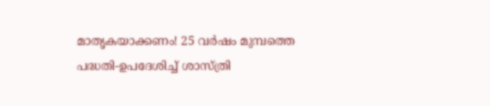മാതൃകയാക്കണം! 25 വര്‍ഷം മുമ്പത്തെ പദ്ധതി-ഉപദേശിച്ച് ശാസ്ത്രി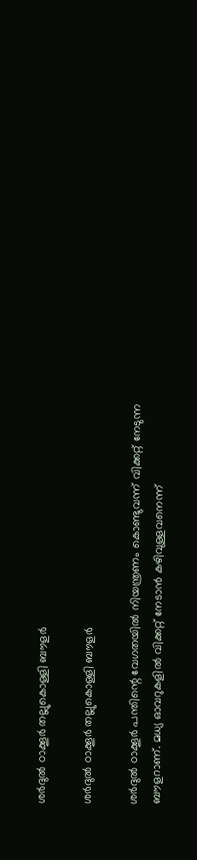ശര്‍ദുല്‍ ഠാക്കൂര്‍ തല്ലുകൊള്ളി ബൗളര്‍

ശര്‍ദുല്‍ ഠാക്കൂര്‍ തല്ലുകൊള്ളി ബൗളര്‍

ശര്‍ദുല്‍ ഠാക്കൂര്‍ പന്തിന്റെ വേഗതയില്‍ നിയന്ത്രണം കൊണ്ടുവന്ന് വിക്കറ്റ് നേടുന്ന ബൗളറാണ്. മധ്യ ഓവറുകളില്‍ വിക്കറ്റ് നേടാന്‍ കഴിവുള്ളവനെന്ന്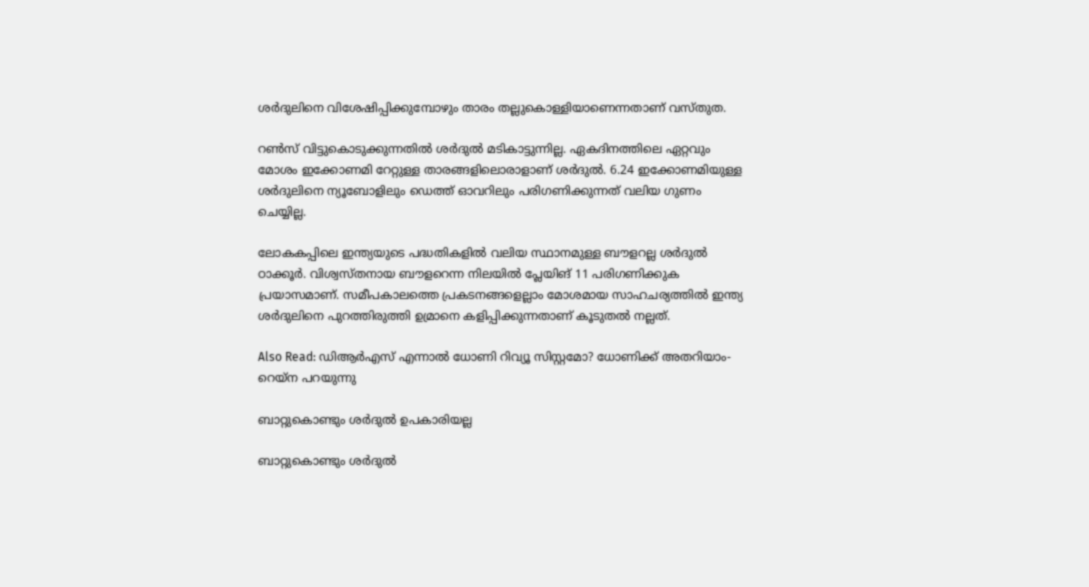ശര്‍ദുലിനെ വിശേഷിപ്പിക്കുമ്പോഴും താരം തല്ലുകൊള്ളിയാണെന്നതാണ് വസ്തുത.

റണ്‍സ് വിട്ടുകൊടുക്കുന്നതില്‍ ശര്‍ദുല്‍ മടികാട്ടുന്നില്ല. ഏകദിനത്തിലെ ഏറ്റവും മോശം ഇക്കോണമി റേറ്റുള്ള താരങ്ങളിലൊരാളാണ് ശര്‍ദുല്‍. 6.24 ഇക്കോണമിയുള്ള ശര്‍ദുലിനെ ന്യൂബോളിലും ഡെത്ത് ഓവറിലും പരിഗണിക്കുന്നത് വലിയ ഗുണം ചെയ്യില്ല.

ലോകകപ്പിലെ ഇന്ത്യയുടെ പദ്ധതികളില്‍ വലിയ സ്ഥാനമുള്ള ബൗളറല്ല ശര്‍ദുല്‍ ഠാക്കൂര്‍. വിശ്വസ്തനായ ബൗളറെന്ന നിലയില്‍ പ്ലേയിങ് 11 പരിഗണിക്കുക പ്രയാസമാണ്. സമീപകാലത്തെ പ്രകടനങ്ങളെല്ലാം മോശമായ സാഹചര്യത്തില്‍ ഇന്ത്യ ശര്‍ദുലിനെ പുറത്തിരുത്തി ഉമ്രാനെ കളിപ്പിക്കുന്നതാണ് കൂടുതല്‍ നല്ലത്.

Also Read: ഡിആര്‍എസ് എന്നാല്‍ ധോണി റിവ്യൂ സിസ്റ്റമോ? ധോണിക്ക് അതറിയാം-റെയ്‌ന പറയുന്നു

ബാറ്റുകൊണ്ടും ശര്‍ദുല്‍ ഉപകാരിയല്ല

ബാറ്റുകൊണ്ടും ശര്‍ദുല്‍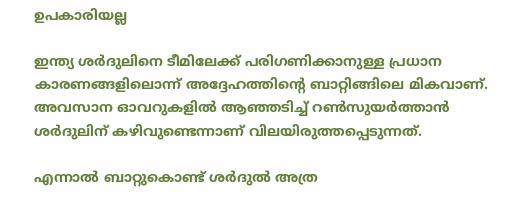ഉപകാരിയല്ല

ഇന്ത്യ ശര്‍ദുലിനെ ടീമിലേക്ക് പരിഗണിക്കാനുള്ള പ്രധാന കാരണങ്ങളിലൊന്ന് അദ്ദേഹത്തിന്റെ ബാറ്റിങ്ങിലെ മികവാണ്. അവസാന ഓവറുകളില്‍ ആഞ്ഞടിച്ച് റണ്‍സുയര്‍ത്താന്‍ ശര്‍ദുലിന് കഴിവുണ്ടെന്നാണ് വിലയിരുത്തപ്പെടുന്നത്.

എന്നാല്‍ ബാറ്റുകൊണ്ട് ശര്‍ദുല്‍ അത്ര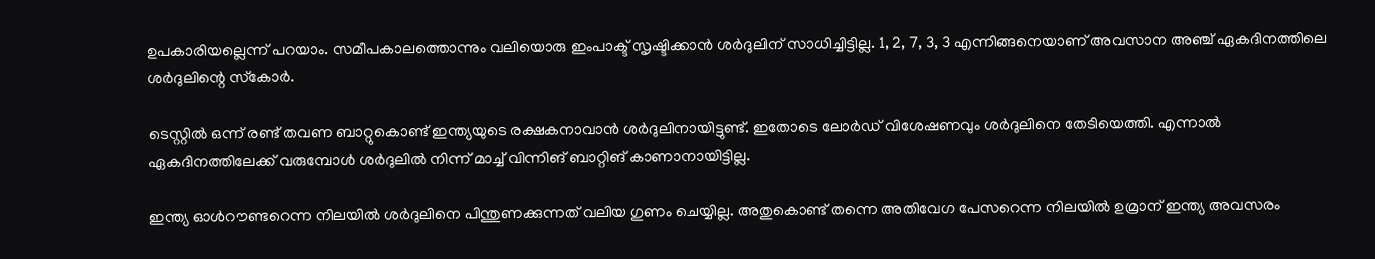ഉപകാരിയല്ലെന്ന് പറയാം. സമീപകാലത്തൊന്നും വലിയൊരു ഇംപാക്ട് സൃഷ്ടിക്കാന്‍ ശര്‍ദുലിന് സാധിച്ചിട്ടില്ല. 1, 2, 7, 3, 3 എന്നിങ്ങനെയാണ് അവസാന അഞ്ച് ഏകദിനത്തിലെ ശര്‍ദുലിന്റെ സ്‌കോര്‍.

ടെസ്റ്റില്‍ ഒന്ന് രണ്ട് തവണ ബാറ്റുകൊണ്ട് ഇന്ത്യയുടെ രക്ഷകനാവാന്‍ ശര്‍ദുലിനായിട്ടുണ്ട്. ഇതോടെ ലോര്‍ഡ് വിശേഷണവും ശര്‍ദുലിനെ തേടിയെത്തി. എന്നാല്‍ ഏകദിനത്തിലേക്ക് വരുമ്പോള്‍ ശര്‍ദുലില്‍ നിന്ന് മാച്ച് വിന്നിങ് ബാറ്റിങ് കാണാനായിട്ടില്ല.

ഇന്ത്യ ഓള്‍റൗണ്ടറെന്ന നിലയില്‍ ശര്‍ദുലിനെ പിന്തുണക്കുന്നത് വലിയ ഗുണം ചെയ്യില്ല. അതുകൊണ്ട് തന്നെ അതിവേഗ പേസറെന്ന നിലയില്‍ ഉമ്രാന് ഇന്ത്യ അവസരം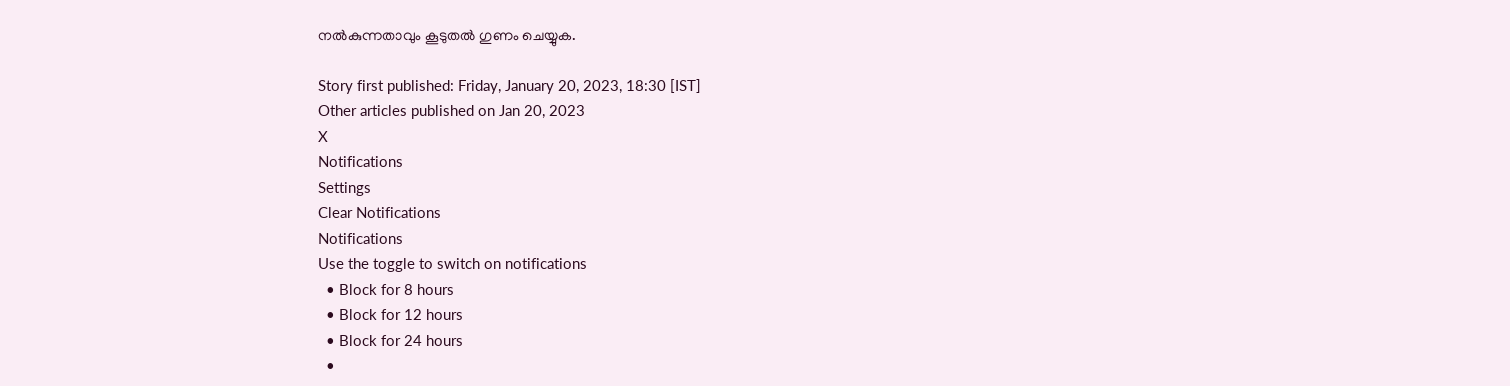നല്‍കുന്നതാവും കൂടുതല്‍ ഗുണം ചെയ്യുക.

Story first published: Friday, January 20, 2023, 18:30 [IST]
Other articles published on Jan 20, 2023
X
Notifications
Settings
Clear Notifications
Notifications
Use the toggle to switch on notifications
  • Block for 8 hours
  • Block for 12 hours
  • Block for 24 hours
  •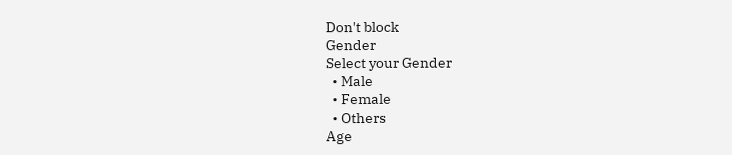Don't block
Gender
Select your Gender
  • Male
  • Female
  • Others
Age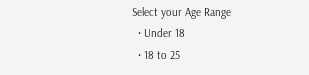Select your Age Range
  • Under 18
  • 18 to 25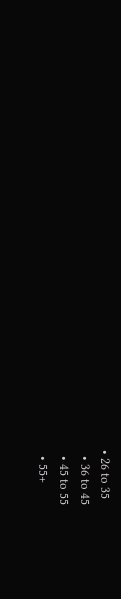• 26 to 35
  • 36 to 45
  • 45 to 55
  • 55+